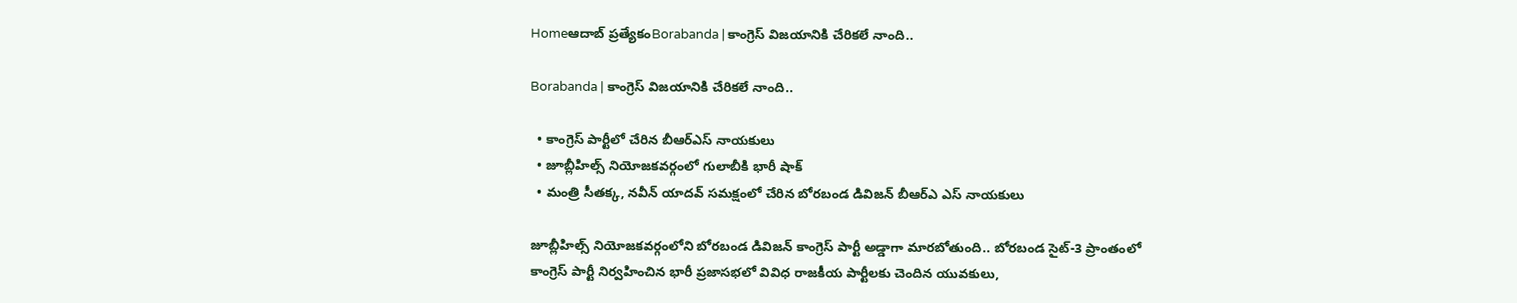Homeఆదాబ్ ప్రత్యేకంBorabanda | కాంగ్రెస్ విజయానికి చేరికలే నాంది..

Borabanda | కాంగ్రెస్ విజయానికి చేరికలే నాంది..

  • కాంగ్రెస్ పార్టీలో చేరిన బీఆర్ఎస్ నాయకులు
  • జూబ్లీహిల్స్ నియోజకవర్గంలో గులాబీకి భారీ షాక్
  • మంత్రి సీతక్క, నవీన్ యాదవ్ సమక్షంలో చేరిన బోరబండ డివిజన్ బీఆర్ఎ ఎస్ నాయకులు

జూబ్లీహిల్స్ నియోజకవర్గంలోని బోరబండ డివిజన్ కాంగ్రెస్ పార్టీ అడ్డాగా మారబోతుంది.. బోరబండ సైట్-3 ప్రాంతంలో కాంగ్రెస్ పార్టీ నిర్వహించిన భారీ ప్రజాసభలో వివిధ రాజకీయ పార్టీలకు చెందిన యువకులు,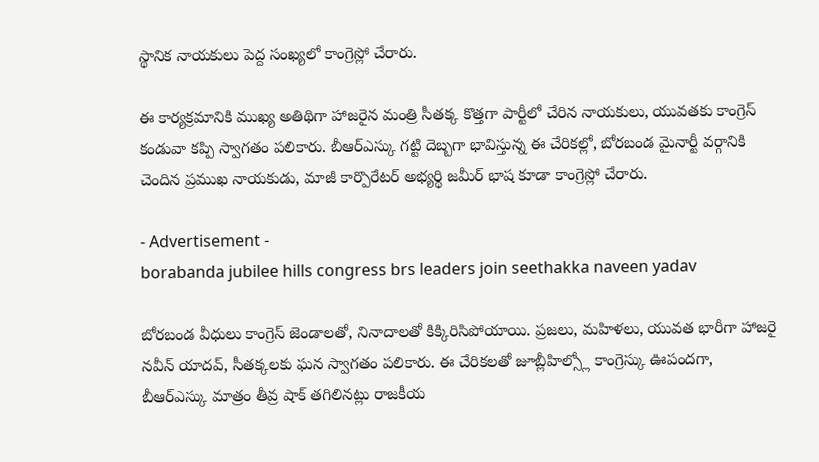స్థానిక నాయకులు పెద్ద సంఖ్యలో కాంగ్రెస్లో చేరారు.

ఈ కార్యక్రమానికి ముఖ్య అతిథిగా హాజరైన మంత్రి సీతక్క కొత్తగా పార్టీలో చేరిన నాయకులు, యువతకు కాంగ్రెస్ కండువా కప్పి స్వాగతం పలికారు. బీఆర్ఎస్కు గట్టి దెబ్బగా భావిస్తున్న ఈ చేరికల్లో, బోరబండ మైనార్టీ వర్గానికి చెందిన ప్రముఖ నాయకుడు, మాజీ కార్పొరేటర్ అభ్యర్థి జమీర్ భాష కూడా కాంగ్రెస్లో చేరారు.

- Advertisement -
borabanda jubilee hills congress brs leaders join seethakka naveen yadav

బోరబండ వీధులు కాంగ్రెస్ జెండాలతో, నినాదాలతో కిక్కిరిసిపోయాయి. ప్రజలు, మహిళలు, యువత భారీగా హాజరై నవీన్ యాదవ్, సీతక్కలకు ఘన స్వాగతం పలికారు. ఈ చేరికలతో జూబ్లీహిల్స్లో కాంగ్రెస్కు ఊపందగా, బీఆర్ఎస్కు మాత్రం తీవ్ర షాక్ తగిలినట్లు రాజకీయ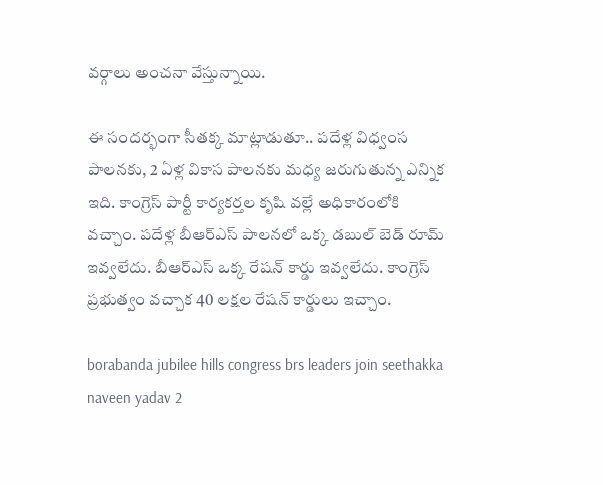వర్గాలు అంచనా వేస్తున్నాయి.

ఈ సందర్భంగా సీతక్క మాట్లాడుతూ.. పదేళ్ల విధ్వంస పాలనకు, 2 ఏళ్ల వికాస పాలనకు మధ్య జరుగుతున్న ఎన్నిక ఇది. కాంగ్రెస్ పార్టీ కార్యకర్తల కృషి వల్లే అధికారంలోకి వచ్చాం. పదేళ్ల బీఆర్ఎస్ పాలనలో ఒక్క డబుల్ బెడ్ రూమ్ ఇవ్వలేదు. బీఆర్ఎస్ ఒక్క రేషన్ కార్డు ఇవ్వలేదు. కాంగ్రెస్ ప్రభుత్వం వచ్చాక 40 లక్షల రేషన్ కార్డులు ఇచ్చాం.

borabanda jubilee hills congress brs leaders join seethakka naveen yadav 2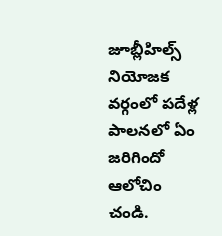జూబ్లీహిల్స్ నియోజక వర్గంలో పదేళ్ల పాలనలో ఏం జరిగిందో ఆలోచిం చండి.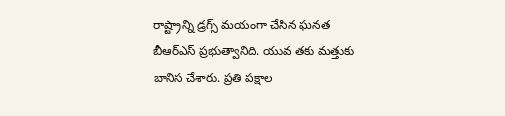రాష్ట్రాన్ని డ్రగ్స్ మయంగా చేసిన ఘనత బీఆర్ఎస్ ప్రభుత్వానిది. యువ తకు మత్తుకు బానిస చేశారు. ప్రతి పక్షాల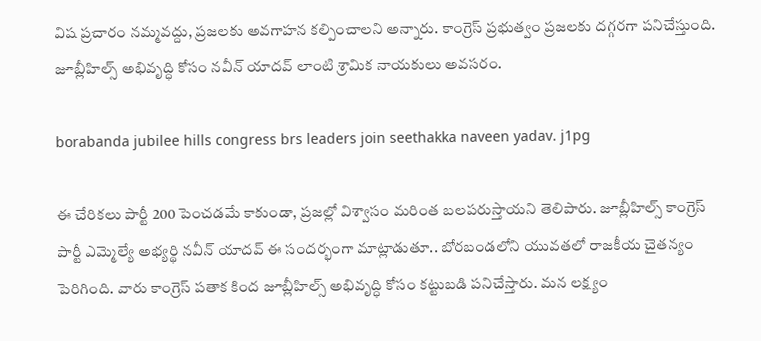విష ప్రచారం నమ్మవద్దు, ప్రజలకు అవగాహన కల్పించాలని అన్నారు. కాంగ్రెస్ ప్రభుత్వం ప్రజలకు దగ్గరగా పనిచేస్తుంది. జూబ్లీహిల్స్ అభివృద్ధి కోసం నవీన్ యాదవ్ లాంటి శ్రామిక నాయకులు అవసరం.

borabanda jubilee hills congress brs leaders join seethakka naveen yadav. j1pg

ఈ చేరికలు పార్టీ 200 పెంచడమే కాకుండా, ప్రజల్లో విశ్వాసం మరింత బలపరుస్తాయని తెలిపారు. జూబ్లీహిల్స్ కాంగ్రెస్ పార్టీ ఎమ్మెల్యే అభ్యర్థి నవీన్ యాదవ్ ఈ సందర్భంగా మాట్లాడుతూ.. బోరబండలోని యువతలో రాజకీయ చైతన్యం పెరిగింది. వారు కాంగ్రెస్ పతాక కింద జూబ్లీహిల్స్ అభివృద్ధి కోసం కట్టుబడి పనిచేస్తారు. మన లక్ష్యం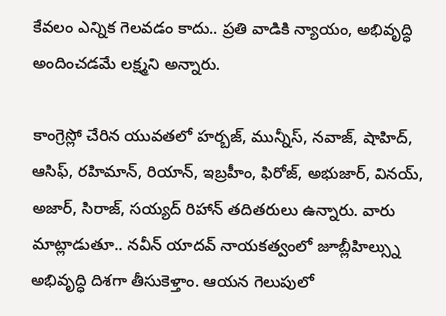కేవలం ఎన్నిక గెలవడం కాదు.. ప్రతి వాడికి న్యాయం, అభివృద్ధి అందించడమే లక్ష్మని అన్నారు.

కాంగ్రెస్లో చేరిన యువతలో హర్బజ్, మున్నీస్, నవాజ్, షాహిద్, ఆసిఫ్, రహిమాన్, రియాన్, ఇబ్రహీం, ఫిరోజ్, అభుజార్, వినయ్, అజార్, సిరాజ్, సయ్యద్ రిహాన్ తదితరులు ఉన్నారు. వారు మాట్లాడుతూ.. నవీన్ యాదవ్ నాయకత్వంలో జూబ్లీహిల్స్ను అభివృద్ధి దిశగా తీసుకెళ్తాం. ఆయన గెలుపులో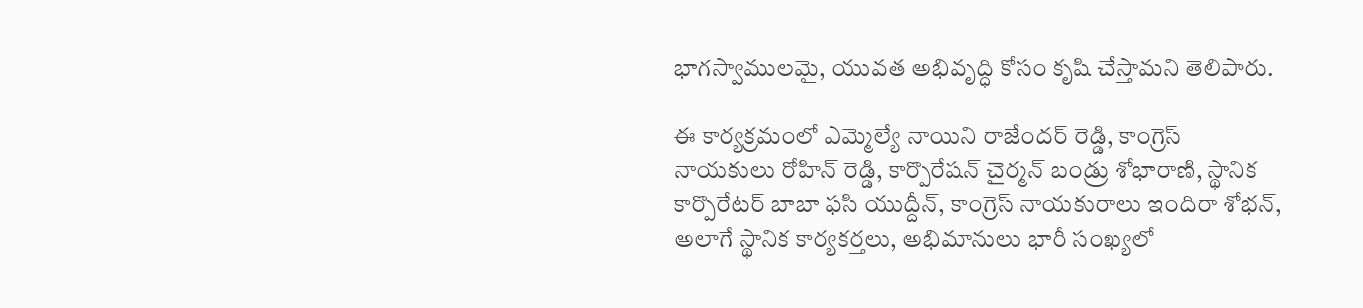భాగస్వాములమై, యువత అభివృద్ధి కోసం కృషి చేస్తామని తెలిపారు.

ఈ కార్యక్రమంలో ఎమ్మెల్యే నాయిని రాజేందర్ రెడ్డి, కాంగ్రెస్ నాయకులు రోహిన్ రెడ్డి, కార్పొరేషన్ చైర్మన్ బండ్రు శోభారాణి, స్థానిక కార్పొరేటర్ బాబా ఫసి యుద్దీన్, కాంగ్రెస్ నాయకురాలు ఇందిరా శోభన్, అలాగే స్థానిక కార్యకర్తలు, అభిమానులు భారీ సంఖ్యలో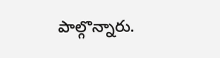పాల్గొన్నారు.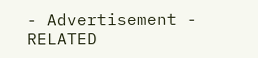- Advertisement -
RELATED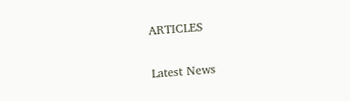ARTICLES

Latest News